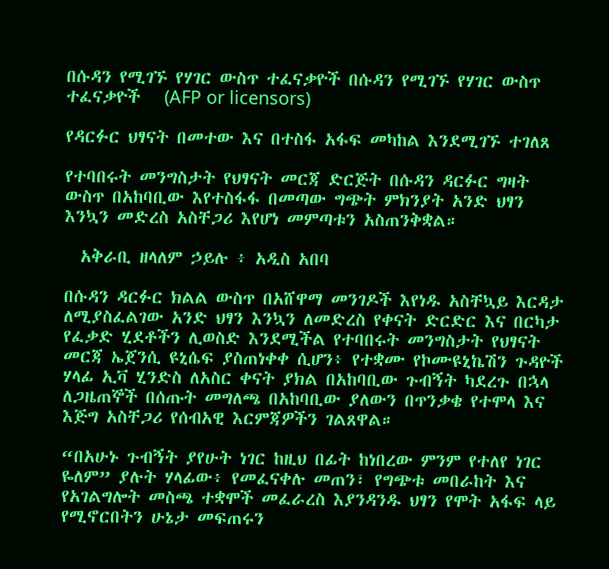በሱዳን የሚገኙ የሃገር ውስጥ ተፈናቃዮች በሱዳን የሚገኙ የሃገር ውስጥ ተፈናቃዮች   (AFP or licensors)

የዳርፉር ህፃናት በመተው እና በተስፋ አፋፍ መካከል እንደሚገኙ ተገለጸ

የተባበሩት መንግስታት የህፃናት መርጃ ድርጅት በሱዳን ዳርፉር ግዛት ውስጥ በአከባቢው እየተስፋፋ በመጣው ግጭት ምክንያት አንድ ህፃን እንኳን መድረስ አስቸጋሪ እየሆነ መምጣቱን አስጠንቅቋል።

  አቅራቢ ዘላለም ኃይሉ ፥ አዲስ አበባ

በሱዳን ዳርፉር ክልል ውስጥ በአሸዋማ መንገዶች እየነዱ አስቸኳይ እርዳታ ለሚያስፈልገው አንድ ህፃን እንኳን ለመድረስ የቀናት ድርድር እና በርካታ የፈቃድ ሂደቶችን ሊወስድ እንደሚችል የተባበሩት መንግስታት የህፃናት መርጃ ኤጀንሲ ዩኒሴፍ ያስጠነቀቀ ሲሆን፥ የተቋሙ የኮሙዩኒኬሽን ጉዳዮች ሃላፊ ኢቫ ሂንድስ ለአስር ቀናት ያክል በአከባቢው ጉብኝት ካደረጉ በኋላ ለጋዜጠኞች በሰጡት መግለጫ በአከባቢው ያለውን በጥንቃቄ የተሞላ እና እጅግ አስቸጋሪ የሰብአዊ እርምጃዎችን ገልጸዋል።

“በአሁኑ ጉብኝት ያየሁት ነገር ከዚህ በፊት ከነበረው ምንም የተለየ ነገር ዬለም” ያሉት ሃላፊው፥ የመፈናቀሉ መጠን፣ የግጭቱ መበራከት እና የአገልግሎት መስጫ ተቋሞች መፈራረስ እያንዳንዱ ህፃን የሞት አፋፍ ላይ የሚኖርበትን ሁኔታ መፍጠሩን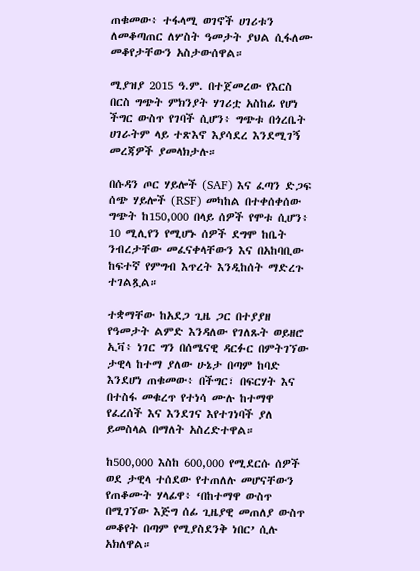ጠቁመው፥ ተፋላሚ ወገኖች ሀገሪቱን ለመቆጣጠር ለሦስት ዓመታት ያህል ሲፋለሙ መቆየታቸውን አስታውሰዋል።

ሚያዝያ 2015 ዓ.ም. በተጀመረው የእርስ በርስ ግጭት ምክንያት ሃገሪቷ አስከፊ የሆነ ችግር ውስጥ የገባች ሲሆን፥ ግጭቱ በጎረቤት ሀገራትም ላይ ተጽእኖ እያሳደረ እንደሚገኝ መረጃዎች ያመላክታሉ።

በሱዳን ጦር ሃይሎች (SAF) እና ፈጣን ድጋፍ ሰጭ ሃይሎች (RSF) መካከል በተቀሰቀሰው ግጭት ከ150,000 በላይ ሰዎች የሞቱ ሲሆን፥ 10 ሚሊየን የሚሆኑ ሰዎች ደግሞ ከቤት ንብረታቸው መፈናቀላቸውን እና በአከባቢው ከፍተኛ የምግብ እጥረት እንዲከሰት ማድረጉ ተገልጿል።

ተቋማቸው ከአደጋ ጊዜ ጋር በተያያዘ የዓመታት ልምድ እንዳለው የገለጹት ወይዘሮ ኢቫ፥ ነገር ግን በሰሜናዊ ዳርፉር በምትገኘው ታዊላ ከተማ ያለው ሁኔታ በጣም ከባድ እንደሆነ ጠቁመው፥ በችግር፣ በፍርሃት እና በተስፋ መቁረጥ የተነሳ ሙሉ ከተማዋ የፈረሰች እና እንደገና እየተገነባች ያለ ይመስላል በማለት አስረድተዋል።

ከ500,000 እስከ 600,000 የሚደርሱ ሰዎች ወደ ታዊላ ተሰደው የተጠለሉ መሆናቸውን የጠቆሙት ሃላፊዋ፥ ‘በከተማዋ ውስጥ በሚገኘው እጅግ ሰፊ ጊዜያዊ መጠለያ ውስጥ መቆየት በጣም የሚያስደንቅ ነበር’ ሲሉ አክለዋል።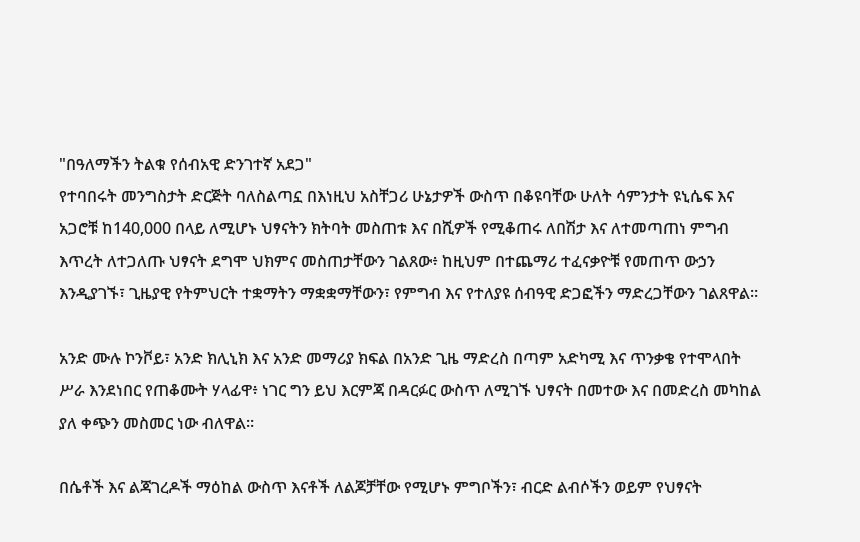"በዓለማችን ትልቁ የሰብአዊ ድንገተኛ አደጋ"
የተባበሩት መንግስታት ድርጅት ባለስልጣኗ በእነዚህ አስቸጋሪ ሁኔታዎች ውስጥ በቆዩባቸው ሁለት ሳምንታት ዩኒሴፍ እና አጋሮቹ ከ140,000 በላይ ለሚሆኑ ህፃናትን ክትባት መስጠቱ እና በሺዎች የሚቆጠሩ ለበሽታ እና ለተመጣጠነ ምግብ እጥረት ለተጋለጡ ህፃናት ደግሞ ህክምና መስጠታቸውን ገልጸው፥ ከዚህም በተጨማሪ ተፈናቃዮቹ የመጠጥ ውኃን እንዲያገኙ፣ ጊዜያዊ የትምህርት ተቋማትን ማቋቋማቸውን፣ የምግብ እና የተለያዩ ሰብዓዊ ድጋፎችን ማድረጋቸውን ገልጸዋል።

አንድ ሙሉ ኮንቮይ፣ አንድ ክሊኒክ እና አንድ መማሪያ ክፍል በአንድ ጊዜ ማድረስ በጣም አድካሚ እና ጥንቃቄ የተሞላበት ሥራ እንደነበር የጠቆሙት ሃላፊዋ፥ ነገር ግን ይህ እርምጃ በዳርፉር ውስጥ ለሚገኙ ህፃናት በመተው እና በመድረስ መካከል ያለ ቀጭን መስመር ነው ብለዋል።

በሴቶች እና ልጃገረዶች ማዕከል ውስጥ እናቶች ለልጆቻቸው የሚሆኑ ምግቦችን፣ ብርድ ልብሶችን ወይም የህፃናት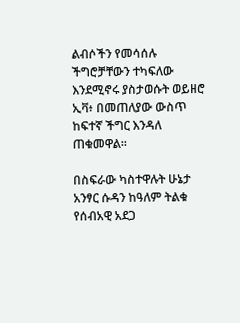ልብሶችን የመሳሰሉ ችግሮቻቸውን ተካፍለው እንደሚኖሩ ያስታወሱት ወይዘሮ ኢቫ፥ በመጠለያው ውስጥ ከፍተኛ ችግር እንዳለ ጠቁመዋል።

በስፍራው ካስተዋሉት ሁኔታ አንፃር ሱዳን ከዓለም ትልቁ የሰብአዊ አደጋ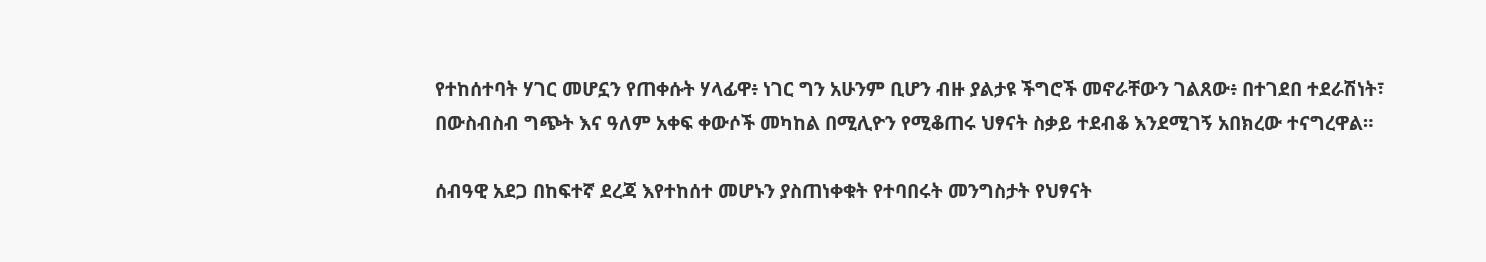የተከሰተባት ሃገር መሆኗን የጠቀሱት ሃላፊዋ፥ ነገር ግን አሁንም ቢሆን ብዙ ያልታዩ ችግሮች መኖራቸውን ገልጸው፥ በተገደበ ተደራሽነት፣ በውስብስብ ግጭት እና ዓለም አቀፍ ቀውሶች መካከል በሚሊዮን የሚቆጠሩ ህፃናት ስቃይ ተደብቆ እንደሚገኝ አበክረው ተናግረዋል።

ሰብዓዊ አደጋ በከፍተኛ ደረጃ እየተከሰተ መሆኑን ያስጠነቀቁት የተባበሩት መንግስታት የህፃናት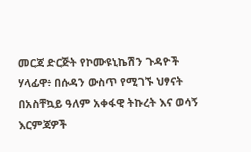መርጃ ድርጅት የኮሙዩኒኬሽን ጉዳዮች ሃላፊዋ፥ በሱዳን ውስጥ የሚገኙ ህፃናት በአስቸኳይ ዓለም አቀፋዊ ትኩረት እና ወሳኝ እርምጃዎች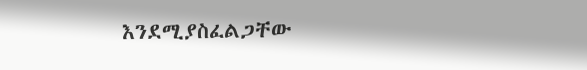እንደሚያስፈልጋቸው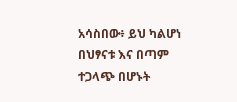አሳስበው፥ ይህ ካልሆነ በህፃናቱ እና በጣም ተጋላጭ በሆኑት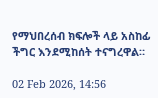የማህበረሰብ ክፍሎች ላይ አስከፊ ችግር እንደሚከሰት ተናግረዋል።

02 Feb 2026, 14:56